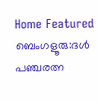Home Featured ബെംഗളൂരു:ദൾ പഞ്ചരത്ന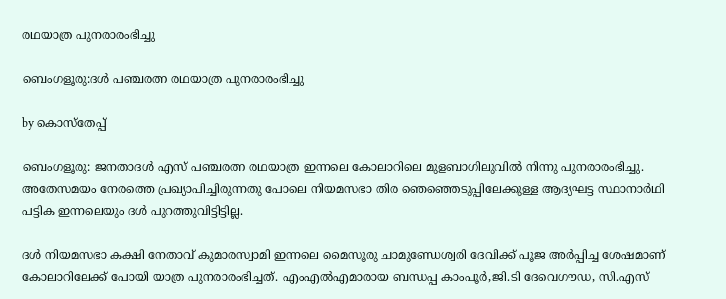രഥയാത്ര പുനരാരംഭിച്ചു

ബെംഗളൂരു:ദൾ പഞ്ചരത്ന രഥയാത്ര പുനരാരംഭിച്ചു

by കൊസ്‌തേപ്പ്

ബെംഗളൂരു: ജനതാദൾ എസ് പഞ്ചരത്ന രഥയാത്ര ഇന്നലെ കോലാറിലെ മുളബാഗിലുവിൽ നിന്നു പുനരാരംഭിച്ചു. അതേസമയം നേരത്തെ പ്രഖ്യാപിച്ചിരുന്നതു പോലെ നിയമസഭാ തിര ഞെഞ്ഞെടുപ്പിലേക്കുള്ള ആദ്യഘട്ട സ്ഥാനാർഥി പട്ടിക ഇന്നലെയും ദൾ പുറത്തുവിട്ടിട്ടില്ല.

ദൾ നിയമസഭാ കക്ഷി നേതാവ് കുമാരസ്വാമി ഇന്നലെ മൈസൂരു ചാമുണ്ഡേശ്വരി ദേവിക്ക് പൂജ അർപ്പിച്ച ശേഷമാണ് കോലാറിലേക്ക് പോയി യാത്ര പുനരാരംഭിച്ചത്. എംഎൽഎമാരായ ബന്ധപ്പ കാംപൂർ,ജി.ടി ദേവെഗൗഡ, സി.എസ്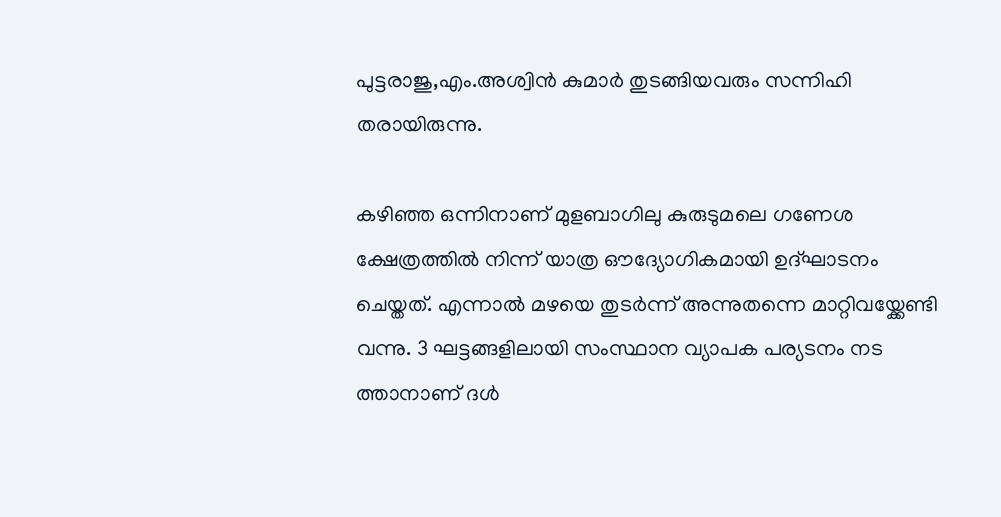പുട്ടരാജു,എം.അശ്വിൻ കുമാർ തുടങ്ങിയവരും സന്നിഹി തരായിരുന്നു.

കഴിഞ്ഞ ഒന്നിനാണ് മുളബാഗിലു കുരുടുമലെ ഗണേശ ക്ഷേത്രത്തിൽ നിന്ന് യാത്ര ഔദ്യോഗികമായി ഉദ്ഘാടനം ചെയ്തത്. എന്നാൽ മഴയെ തുടർന്ന് അന്നുതന്നെ മാറ്റിവയ്ക്കേണ്ടി വന്നു. 3 ഘട്ടങ്ങളിലായി സംസ്ഥാന വ്യാപക പര്യടനം നട ത്താനാണ് ദൾ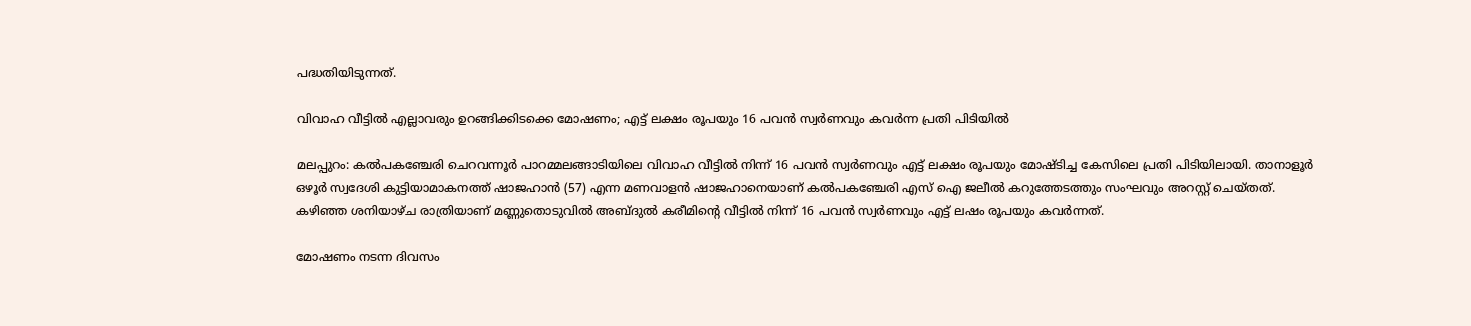പദ്ധതിയിടുന്നത്.

വിവാഹ വീട്ടിൽ എല്ലാവരും ഉറങ്ങിക്കിടക്കെ മോഷണം; എട്ട് ലക്ഷം രൂപയും 16 പവൻ സ്വർണവും കവർന്ന പ്രതി പിടിയിൽ

മലപ്പുറം: കൽപകഞ്ചേരി ചെറവന്നൂർ പാറമ്മലങ്ങാടിയിലെ വിവാഹ വീട്ടിൽ നിന്ന് 16 പവൻ സ്വർണവും എട്ട് ലക്ഷം രൂപയും മോഷ്ടിച്ച കേസിലെ പ്രതി പിടിയിലായി. താനാളൂർ ഒഴൂർ സ്വദേശി കുട്ടിയാമാകനത്ത് ഷാജഹാൻ (57) എന്ന മണവാളൻ ഷാജഹാനെയാണ് കൽപകഞ്ചേരി എസ് ഐ ജലീൽ കറുത്തേടത്തും സംഘവും അറസ്റ്റ് ചെയ്തത്. കഴിഞ്ഞ ശനിയാഴ്ച രാത്രിയാണ് മണ്ണുതൊടുവിൽ അബ്ദുൽ കരീമിന്റെ വീട്ടിൽ നിന്ന് 16 പവൻ സ്വർണവും എട്ട് ലഷം രൂപയും കവർന്നത്.

മോഷണം നടന്ന ദിവസം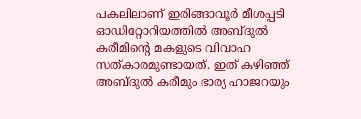പകലിലാണ് ഇരിങ്ങാവൂർ മീശപ്പടി ഓഡിറ്റോറിയത്തിൽ അബ്ദുൽ കരീമിന്റെ മകളുടെ വിവാഹ സത്കാരമുണ്ടായത്. ഇത് കഴിഞ്ഞ് അബ്ദുൽ കരീമും ഭാര്യ ഹാജറയും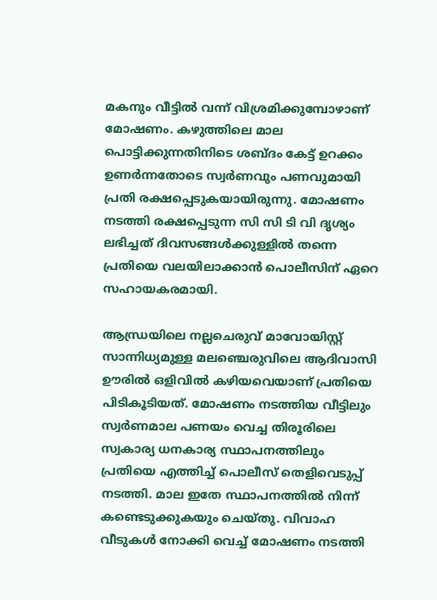മകനും വീട്ടിൽ വന്ന് വിശ്രമിക്കുമ്പോഴാണ് മോഷണം. കഴുത്തിലെ മാല പൊട്ടിക്കുന്നതിനിടെ ശബ്ദം കേട്ട് ഉറക്കം ഉണർന്നതോടെ സ്വർണവും പണവുമായി പ്രതി രക്ഷപ്പെടുകയായിരുന്നു. മോഷണം നടത്തി രക്ഷപ്പെടുന്ന സി സി ടി വി ദൃശ്യം ലഭിച്ചത് ദിവസങ്ങൾക്കുള്ളിൽ തന്നെ പ്രതിയെ വലയിലാക്കാൻ പൊലീസിന് ഏറെ സഹായകരമായി.

ആന്ധ്രയിലെ നല്ലചെരുവ് മാവോയിസ്റ്റ് സാന്നിധ്യമുള്ള മലഞ്ചെരുവിലെ ആദിവാസി ഊരിൽ ഒളിവിൽ കഴിയവെയാണ് പ്രതിയെ  പിടികൂടിയത്. മോഷണം നടത്തിയ വീട്ടിലും സ്വർണമാല പണയം വെച്ച തിരൂരിലെ സ്വകാര്യ ധനകാര്യ സ്ഥാപനത്തിലും പ്രതിയെ എത്തിച്ച് പൊലീസ് തെളിവെടുപ്പ് നടത്തി. മാല ഇതേ സ്ഥാപനത്തിൽ നിന്ന് കണ്ടെടുക്കുകയും ചെയ്തു. വിവാഹ വീടുകൾ നോക്കി വെച്ച് മോഷണം നടത്തി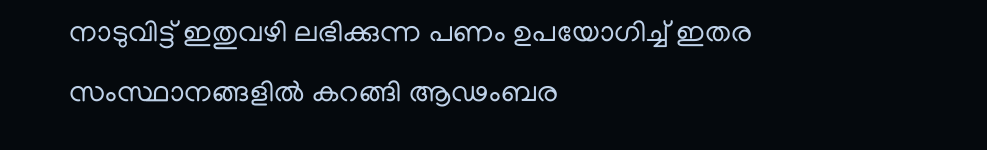നാടുവിട്ട് ഇതുവഴി ലഭിക്കുന്ന പണം ഉപയോഗിച്ച് ഇതര സംസ്ഥാനങ്ങളിൽ കറങ്ങി ആഢംബര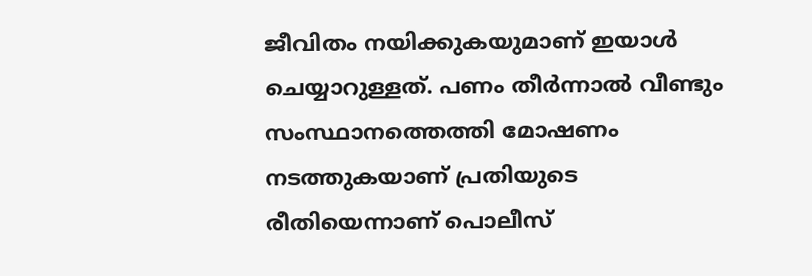ജീവിതം നയിക്കുകയുമാണ് ഇയാൾ ചെയ്യാറുള്ളത്. പണം തീർന്നാൽ വീണ്ടും സംസ്ഥാനത്തെത്തി മോഷണം നടത്തുകയാണ് പ്രതിയുടെ രീതിയെന്നാണ് പൊലീസ്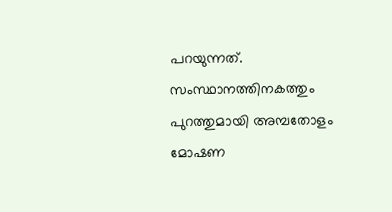പറയുന്നത്.  സംസ്ഥാനത്തിനകത്തും പുറത്തുമായി അമ്പതോളം മോഷണ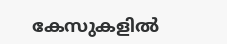കേസുകളിൽ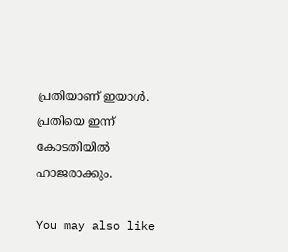പ്രതിയാണ് ഇയാൾ.  പ്രതിയെ ഇന്ന് കോടതിയിൽ ഹാജരാക്കും.

You may also like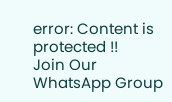error: Content is protected !!
Join Our WhatsApp Group